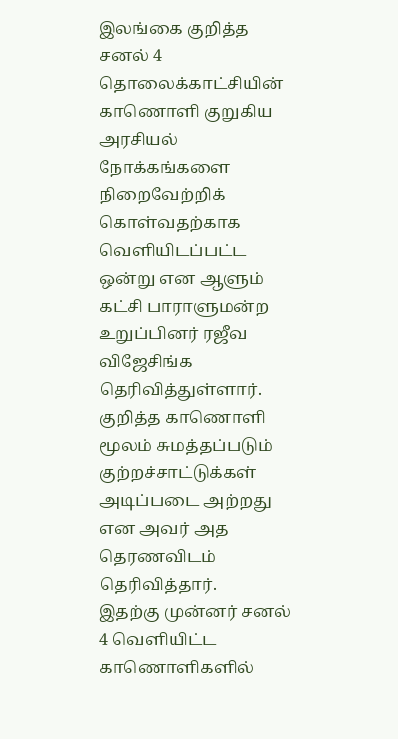இலங்கை குறித்த சனல் 4 தொலைக்காட்சியின் காணொளி குறுகிய அரசியல் நோக்கங்களை நிறைவேற்றிக் கொள்வதற்காக வெளியிடப்பட்ட ஒன்று என ஆளும் கட்சி பாராளுமன்ற உறுப்பினர் ரஜீவ விஜேசிங்க தெரிவித்துள்ளார்.
குறித்த காணொளி மூலம் சுமத்தப்படும் குற்றச்சாட்டுக்கள் அடிப்படை அற்றது என அவர் அத தெரணவிடம் தெரிவித்தார்.
இதற்கு முன்னர் சனல் 4 வெளியிட்ட காணொளிகளில்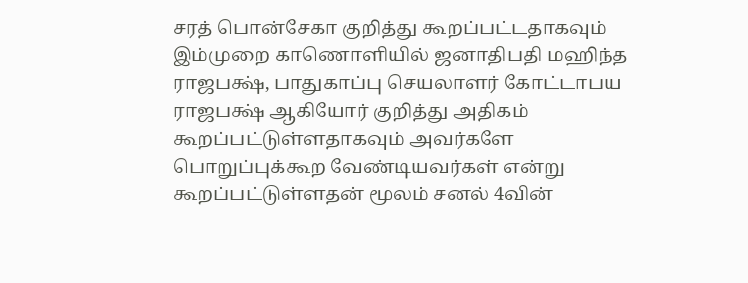சரத் பொன்சேகா குறித்து கூறப்பட்டதாகவும் இம்முறை காணொளியில் ஜனாதிபதி மஹிந்த ராஜபக்ஷ், பாதுகாப்பு செயலாளர் கோட்டாபய ராஜபக்ஷ் ஆகியோர் குறித்து அதிகம் கூறப்பட்டுள்ளதாகவும் அவர்களே பொறுப்புக்கூற வேண்டியவர்கள் என்று கூறப்பட்டுள்ளதன் மூலம் சனல் 4வின்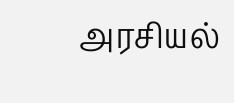அரசியல்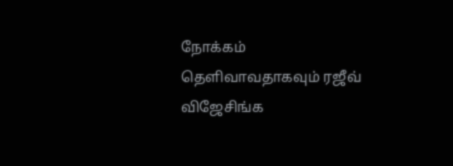நோக்கம் தெளிவாவதாகவும் ரஜீவ் விஜேசிங்க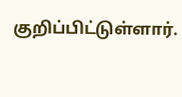குறிப்பிட்டுள்ளார்.